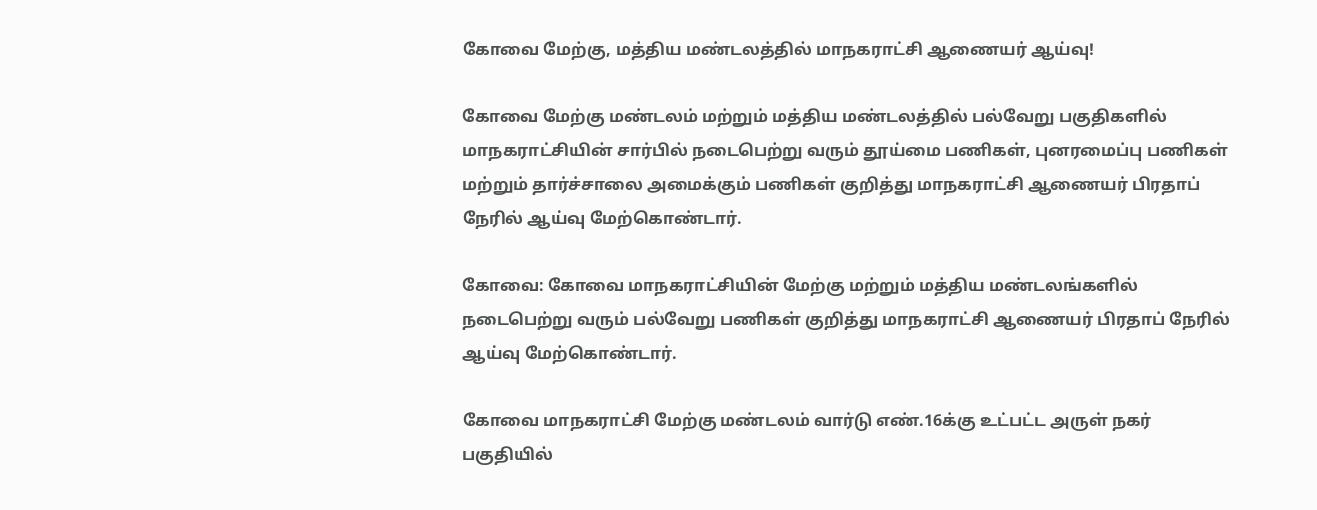கோவை மேற்கு, மத்திய மண்டலத்தில் மாநகராட்சி ஆணையர் ஆய்வு!

கோவை மேற்கு மண்டலம் மற்றும் மத்திய மண்டலத்தில் பல்வேறு பகுதிகளில் மாநகராட்சியின் சார்பில் நடைபெற்று வரும் தூய்மை பணிகள், புனரமைப்பு பணிகள் மற்றும் தார்ச்சாலை அமைக்கும் பணிகள் குறித்து மாநகராட்சி ஆணையர் பிரதாப் நேரில் ஆய்வு மேற்கொண்டார்.

கோவை: கோவை மாநகராட்சியின் மேற்கு மற்றும் மத்திய மண்டலங்களில் நடைபெற்று வரும் பல்வேறு பணிகள் குறித்து மாநகராட்சி ஆணையர் பிரதாப் நேரில் ஆய்வு மேற்கொண்டார்.

கோவை‌ மாநகராட்சி மேற்கு மண்டலம்‌ வார்டு எண்‌.16க்கு உட்பட்ட அருள்‌ நகர்‌ பகுதியில்‌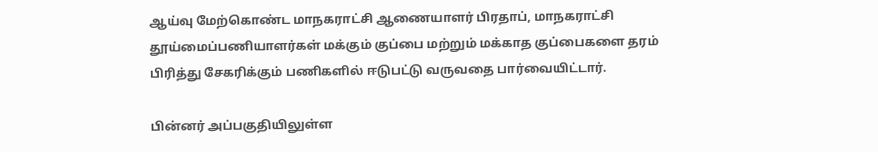ஆய்வு மேற்கொண்ட மாநகராட்சி ஆணையாளர்‌ பிரதாப்‌, மாநகராட்சி தூய்மைப்பணியாளர்கள்‌ மக்கும்‌ குப்பை மற்றும்‌ மக்காத குப்பைகளை தரம்‌ பிரித்து சேகரிக்கும்‌ பணிகளில்‌ ஈடுபட்டு வருவதை பார்வையிட்டார்.

பின்னர் அப்பகுதியிலுள்ள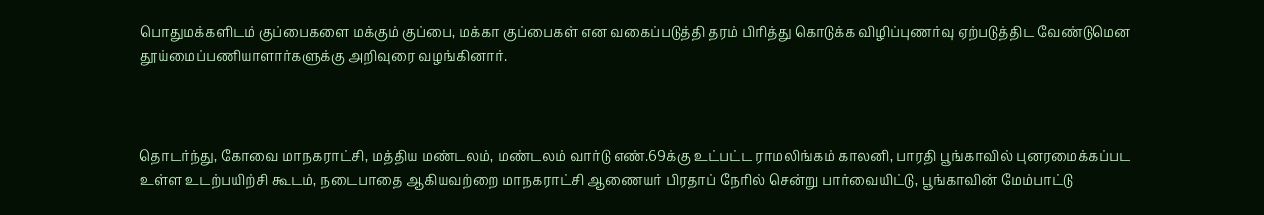பொதுமக்களிடம்‌ குப்பைகளை மக்கும்‌ குப்பை, மக்கா குப்பைகள்‌ என வகைப்படுத்தி தரம்‌ பிரித்து கொடுக்க விழிப்புணர்வு ஏற்படுத்திட வேண்டுமென தூய்மைப்பணியாளார்களுக்கு அறிவுரை வழங்கினார்‌.



தொடர்ந்து, கோவை‌ மாநகராட்சி, மத்திய மண்டலம்‌, மண்டலம்‌ வார்டு எண்‌.69க்கு உட்பட்ட ராமலிங்கம்‌ காலனி, பாரதி பூங்காவில்‌ புனரமைக்கப்பட உள்ள உடற்பயிற்சி கூடம்‌, நடைபாதை ஆகியவற்றை மாநகராட்சி ஆணையர்‌ பிரதாப்‌ நேரில்‌ சென்று பார்வையிட்டு, பூங்காவின்‌ மேம்பாட்டு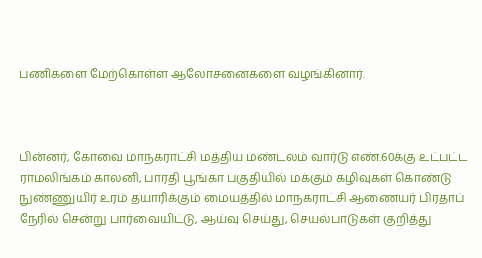பணிகளை மேற்கொள்ள ஆலோசனைகளை வழங்கினார்‌.



பின்னர், கோவை‌ மாநகராட்சி மத்திய மண்டலம்‌ வார்டு எண்‌.60க்கு உட்பட்ட ராமலிங்கம்‌ காலனி, பாரதி பூங்கா பகுதியில்‌ மக்கும்‌ கழிவுகள்‌ கொண்டு நுண்ணுயிர்‌ உரம்‌ தயாரிக்கும்‌ மையத்தில்‌ மாநகராட்சி ஆணையர்‌ பிரதாப்‌ நேரில்‌ சென்று பார்வையிட்டு, ஆய்வு செய்து, செயல்பாடுகள் குறித்து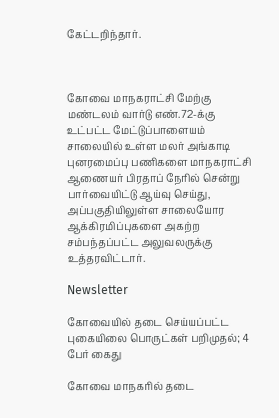கேட்டறிந்தார்‌.



கோவை‌ மாநகராட்சி மேற்கு மண்டலம்‌ வார்டு எண்‌.72-க்கு உட்பட்ட மேட்டுப்பாளையம்‌ சாலையில்‌ உள்ள மலர்‌ அங்காடி புனரமைப்பு பணிகளை மாநகராட்சி ஆணையர்‌ பிரதாப்‌‌ நேரில்‌ சென்று பார்வையிட்டு ஆய்வு செய்து, அப்பகுதியிலுள்ள சாலையோர ஆக்கிரமிப்புகளை அகற்ற சம்பந்தப்பட்ட அலுவலருக்கு உத்தரவிட்டார்‌.

Newsletter

கோவையில் தடை செய்யப்பட்ட புகையிலை பொருட்கள் பறிமுதல்; 4 பேர் கைது

கோவை மாநகரில் தடை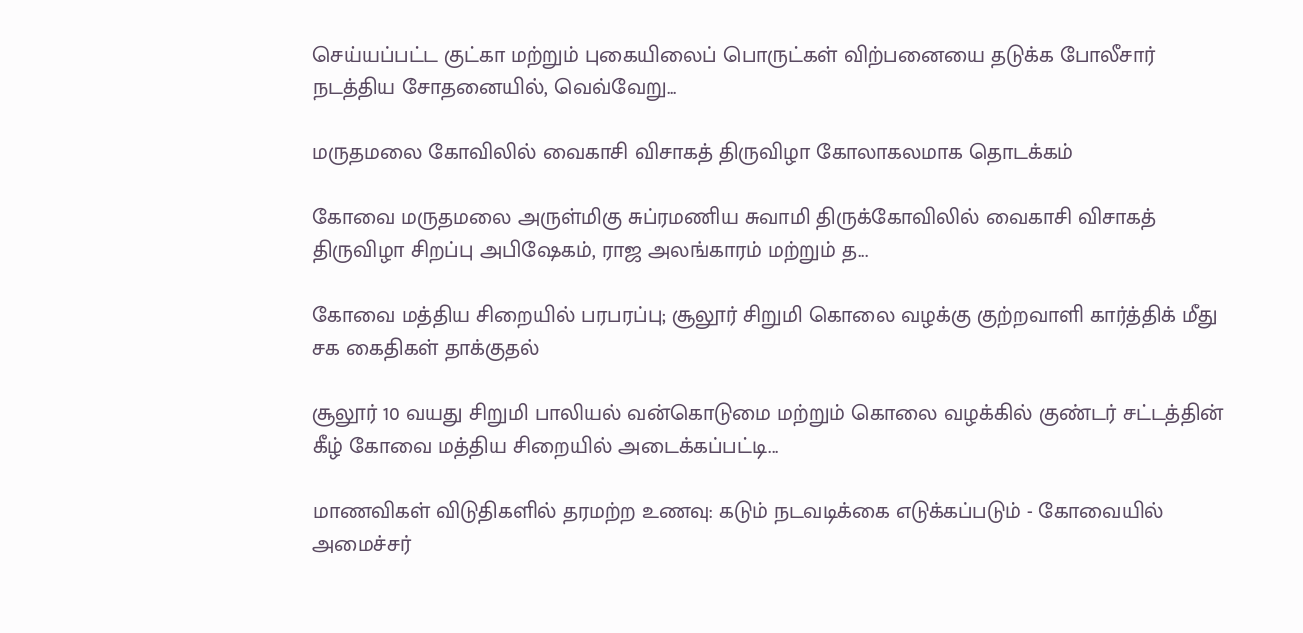செய்யப்பட்ட குட்கா மற்றும் புகையிலைப் பொருட்கள் விற்பனையை தடுக்க போலீசார் நடத்திய சோதனையில், வெவ்வேறு...

மருதமலை கோவிலில் வைகாசி விசாகத் திருவிழா கோலாகலமாக தொடக்கம்

கோவை மருதமலை அருள்மிகு சுப்ரமணிய சுவாமி திருக்கோவிலில் வைகாசி விசாகத் திருவிழா சிறப்பு அபிஷேகம், ராஜ அலங்காரம் மற்றும் த...

கோவை மத்திய சிறையில் பரபரப்பு; சூலூர் சிறுமி கொலை வழக்கு குற்றவாளி கார்த்திக் மீது சக கைதிகள் தாக்குதல்

சூலூர் 10 வயது சிறுமி பாலியல் வன்கொடுமை மற்றும் கொலை வழக்கில் குண்டர் சட்டத்தின் கீழ் கோவை மத்திய சிறையில் அடைக்கப்பட்டி...

மாணவிகள் விடுதிகளில் தரமற்ற உணவு: கடும் நடவடிக்கை எடுக்கப்படும் - கோவையில் அமைச்சர்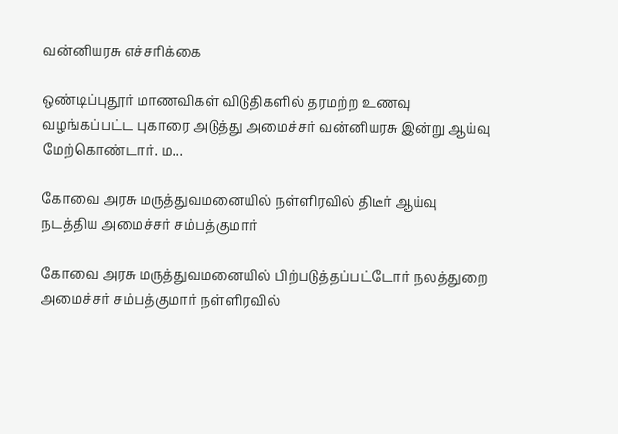வன்னியரசு எச்சரிக்கை

ஒண்டிப்புதூர் மாணவிகள் விடுதிகளில் தரமற்ற உணவு வழங்கப்பட்ட புகாரை அடுத்து அமைச்சர் வன்னியரசு இன்று ஆய்வு மேற்கொண்டார். ம...

கோவை அரசு மருத்துவமனையில் நள்ளிரவில் திடீர் ஆய்வு நடத்திய அமைச்சர் சம்பத்குமார்

கோவை அரசு மருத்துவமனையில் பிற்படுத்தப்பட்டோர் நலத்துறை அமைச்சர் சம்பத்குமார் நள்ளிரவில்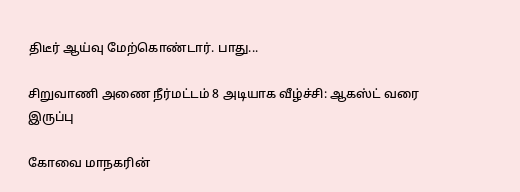திடீர் ஆய்வு மேற்கொண்டார். பாது...

சிறுவாணி அணை நீர்மட்டம் 8 அடியாக வீழ்ச்சி: ஆகஸ்ட் வரை இருப்பு

கோவை மாநகரின்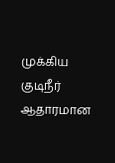முக்கிய குடிநீர் ஆதாரமான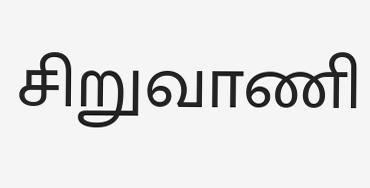சிறுவாணி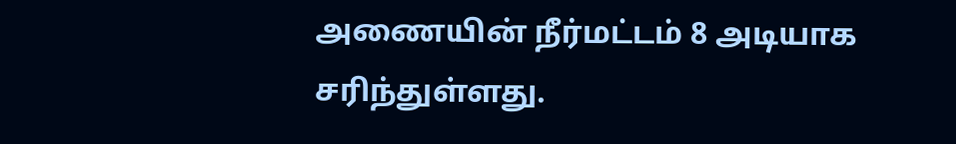அணையின் நீர்மட்டம் 8 அடியாக சரிந்துள்ளது.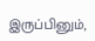இருப்பினும்,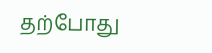தற்போது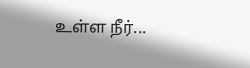உள்ள நீர்...